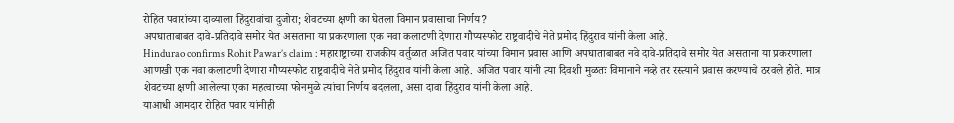रोहित पवारांच्या दाव्याला हिंदुरावांचा दुजोरा; शेवटच्या क्षणी का घेतला विमान प्रवासाचा निर्णय?
अपघाताबाबत दावे-प्रतिदावे समोर येत असताना या प्रकरणाला एक नवा कलाटणी देणारा गौप्यस्फोट राष्ट्रवादीचे नेते प्रमोद हिंदुराव यांनी केला आहे.
Hindurao confirms Rohit Pawar’s claim : महाराष्ट्राच्या राजकीय वर्तुळात अजित पवार यांच्या विमान प्रवास आणि अपघाताबाबत नवे दावे-प्रतिदावे समोर येत असताना या प्रकरणाला आणखी एक नवा कलाटणी देणारा गौप्यस्फोट राष्ट्रवादीचे नेते प्रमोद हिंदुराव यांनी केला आहे. अजित पवार यांनी त्या दिवशी मुळतः विमानाने नव्हे तर रस्त्याने प्रवास करण्याचे ठरवले होते. मात्र शेवटच्या क्षणी आलेल्या एका महत्वाच्या फोनमुळे त्यांचा निर्णय बदलला, असा दावा हिंदुराव यांनी केला आहे.
याआधी आमदार रोहित पवार यांनीही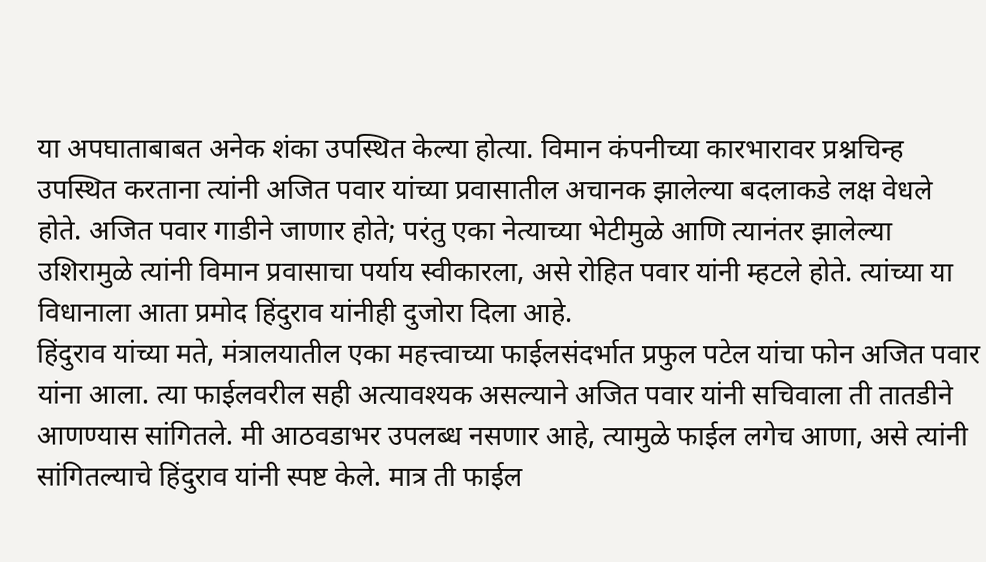या अपघाताबाबत अनेक शंका उपस्थित केल्या होत्या. विमान कंपनीच्या कारभारावर प्रश्नचिन्ह उपस्थित करताना त्यांनी अजित पवार यांच्या प्रवासातील अचानक झालेल्या बदलाकडे लक्ष वेधले होते. अजित पवार गाडीने जाणार होते; परंतु एका नेत्याच्या भेटीमुळे आणि त्यानंतर झालेल्या उशिरामुळे त्यांनी विमान प्रवासाचा पर्याय स्वीकारला, असे रोहित पवार यांनी म्हटले होते. त्यांच्या या विधानाला आता प्रमोद हिंदुराव यांनीही दुजोरा दिला आहे.
हिंदुराव यांच्या मते, मंत्रालयातील एका महत्त्वाच्या फाईलसंदर्भात प्रफुल पटेल यांचा फोन अजित पवार यांना आला. त्या फाईलवरील सही अत्यावश्यक असल्याने अजित पवार यांनी सचिवाला ती तातडीने आणण्यास सांगितले. मी आठवडाभर उपलब्ध नसणार आहे, त्यामुळे फाईल लगेच आणा, असे त्यांनी सांगितल्याचे हिंदुराव यांनी स्पष्ट केले. मात्र ती फाईल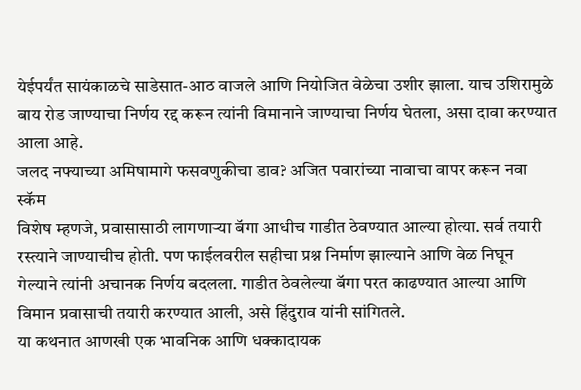येईपर्यंत सायंकाळचे साडेसात-आठ वाजले आणि नियोजित वेळेचा उशीर झाला. याच उशिरामुळे बाय रोड जाण्याचा निर्णय रद्द करून त्यांनी विमानाने जाण्याचा निर्णय घेतला, असा दावा करण्यात आला आहे.
जलद नफ्याच्या अमिषामागे फसवणुकीचा डाव? अजित पवारांच्या नावाचा वापर करून नवा स्कॅम
विशेष म्हणजे, प्रवासासाठी लागणाऱ्या बॅगा आधीच गाडीत ठेवण्यात आल्या होत्या. सर्व तयारी रस्त्याने जाण्याचीच होती. पण फाईलवरील सहीचा प्रश्न निर्माण झाल्याने आणि वेळ निघून गेल्याने त्यांनी अचानक निर्णय बदलला. गाडीत ठेवलेल्या बॅगा परत काढण्यात आल्या आणि विमान प्रवासाची तयारी करण्यात आली, असे हिंदुराव यांनी सांगितले.
या कथनात आणखी एक भावनिक आणि धक्कादायक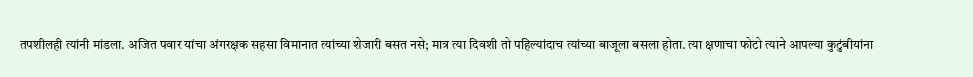तपशीलही त्यांनी मांडला. अजित पवार यांचा अंगरक्षक सहसा विमानात त्यांच्या शेजारी बसत नसे; मात्र त्या दिवशी तो पहिल्यांदाच त्यांच्या बाजूला बसला होता. त्या क्षणाचा फोटो त्याने आपल्या कुटुंबीयांना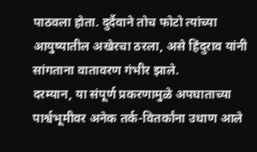पाठवला होता. दुर्दैवाने तोच फोटो त्यांच्या आयुष्यातील अखेरचा ठरला, असे हिंदुराव यांनी सांगताना वातावरण गंभीर झाले.
दरम्यान, या संपूर्ण प्रकरणामुळे अपघाताच्या पार्श्वभूमीवर अनेक तर्क-वितर्कांना उधाण आले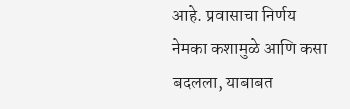आहे. प्रवासाचा निर्णय नेमका कशामुळे आणि कसा बदलला, याबाबत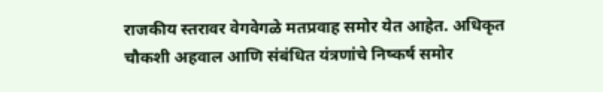राजकीय स्तरावर वेगवेगळे मतप्रवाह समोर येत आहेत. अधिकृत चौकशी अहवाल आणि संबंधित यंत्रणांचे निष्कर्ष समोर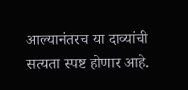आल्यानंतरच या दाव्यांची सत्यता स्पष्ट होणार आहे.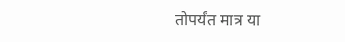तोपर्यंत मात्र या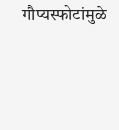गौप्यस्फोटांमुळे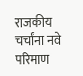राजकीय चर्चांना नवे परिमाण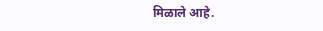मिळाले आहे.